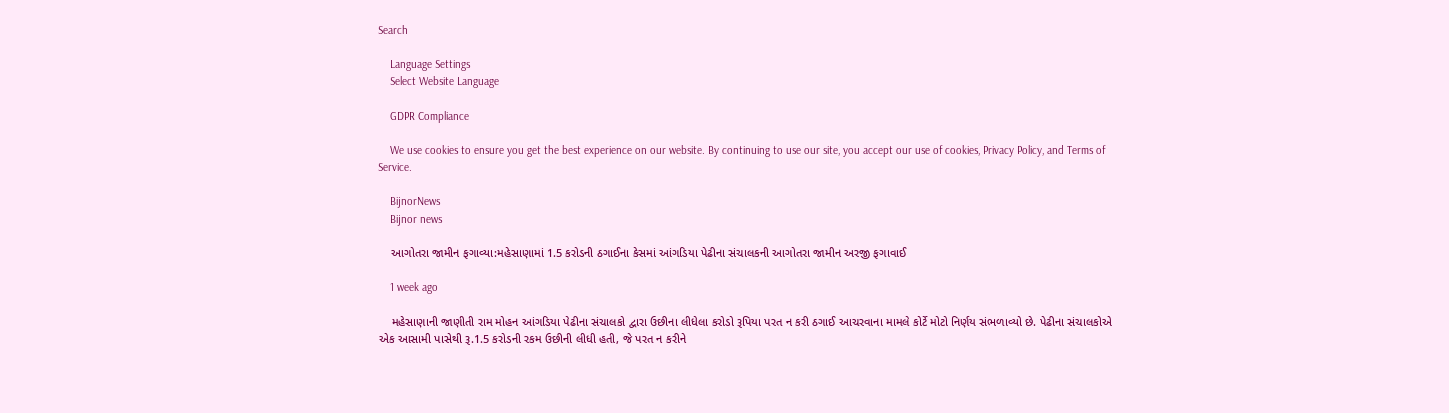Search

    Language Settings
    Select Website Language

    GDPR Compliance

    We use cookies to ensure you get the best experience on our website. By continuing to use our site, you accept our use of cookies, Privacy Policy, and Terms of Service.

    BijnorNews
    Bijnor news

    આગોતરા જામીન ફગાવ્યા:મહેસાણામાં 1.5 કરોડની ઠગાઈના કેસમાં આંગડિયા પેઢીના સંચાલકની આગોતરા જામીન અરજી ફગાવાઈ

    1 week ago

    મહેસાણાની જાણીતી રામ મોહન આંગડિયા પેઢીના સંચાલકો દ્વારા ઉછીના લીધેલા કરોડો રૂપિયા પરત ન કરી ઠગાઈ આચરવાના મામલે કોર્ટે મોટો નિર્ણય સંભળાવ્યો છે. પેઢીના સંચાલકોએ એક આસામી પાસેથી રૂ.1.5 કરોડની રકમ ઉછીની લીધી હતી, જે પરત ન કરીને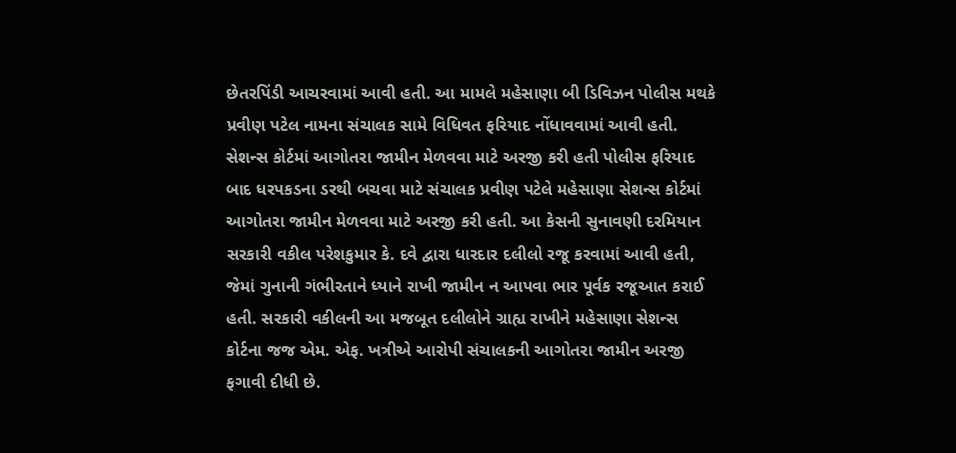છેતરપિંડી આચરવામાં આવી હતી. આ મામલે મહેસાણા બી ડિવિઝન પોલીસ મથકે પ્રવીણ પટેલ નામના સંચાલક સામે વિધિવત ફરિયાદ નોંધાવવામાં આવી હતી. સેશન્સ કોર્ટમાં આગોતરા જામીન મેળવવા માટે અરજી કરી હતી પોલીસ ફરિયાદ બાદ ધરપકડના ડરથી બચવા માટે સંચાલક પ્રવીણ પટેલે મહેસાણા સેશન્સ કોર્ટમાં આગોતરા જામીન મેળવવા માટે અરજી કરી હતી. આ કેસની સુનાવણી દરમિયાન સરકારી વકીલ પરેશકુમાર કે. દવે દ્વારા ધારદાર દલીલો રજૂ કરવામાં આવી હતી, જેમાં ગુનાની ગંભીરતાને ધ્યાને રાખી જામીન ન આપવા ભાર પૂર્વક રજૂઆત કરાઈ હતી. સરકારી વકીલની આ મજબૂત દલીલોને ગ્રાહ્ય રાખીને મહેસાણા સેશન્સ કોર્ટના જજ એમ. એફ. ખત્રીએ આરોપી સંચાલકની આગોતરા જામીન અરજી ફગાવી દીધી છે.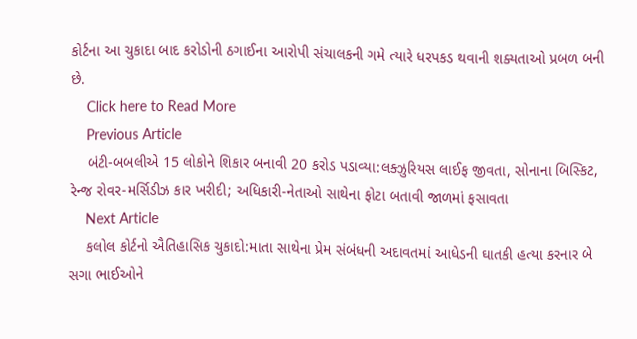કોર્ટના આ ચુકાદા બાદ કરોડોની ઠગાઈના આરોપી સંચાલકની ગમે ત્યારે ધરપકડ થવાની શક્યતાઓ પ્રબળ બની છે.
    Click here to Read More
    Previous Article
    બંટી-બબલીએ 15 લોકોને શિકાર બનાવી 20 કરોડ પડાવ્યા:લક્ઝુરિયસ લાઈફ જીવતા, સોનાના બિસ્કિટ, રેન્જ રોવર-મર્સિડીઝ કાર ખરીદી; અધિકારી-નેતાઓ સાથેના ફોટા બતાવી જાળમાં ફસાવતા
    Next Article
    કલોલ કોર્ટનો ઐતિહાસિક ચુકાદો:માતા સાથેના પ્રેમ સંબંધની અદાવતમાં આધેડની ઘાતકી હત્યા કરનાર બે સગા ભાઈઓને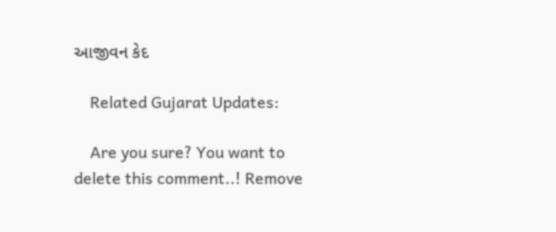આજીવન કેદ

    Related Gujarat Updates:

    Are you sure? You want to delete this comment..! Remove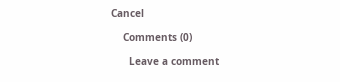Cancel

    Comments (0)

      Leave a comment